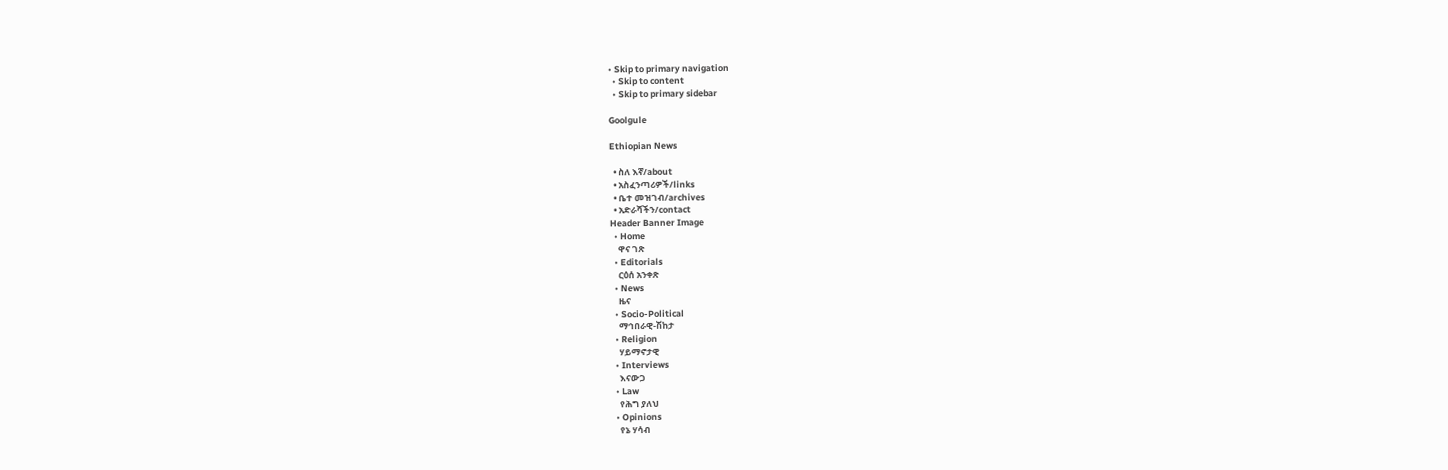• Skip to primary navigation
  • Skip to content
  • Skip to primary sidebar

Goolgule

Ethiopian News

  • ስለ እኛ/about
  • አስፈንጣሪዎች/links
  • ቤተ መዝገብ/archives
  • አድራሻችን/contact
Header Banner Image
  • Home
    ዋና ገጽ
  • Editorials
    ርዕሰ አንቀጽ
  • News
    ዜና
  • Socio-Political
    ማኅበራዊ-ሽከታ
  • Religion
    ሃይማኖታዊ
  • Interviews
    እናውጋ
  • Law
    የሕግ ያለህ
  • Opinions
    የኔ ሃሳብ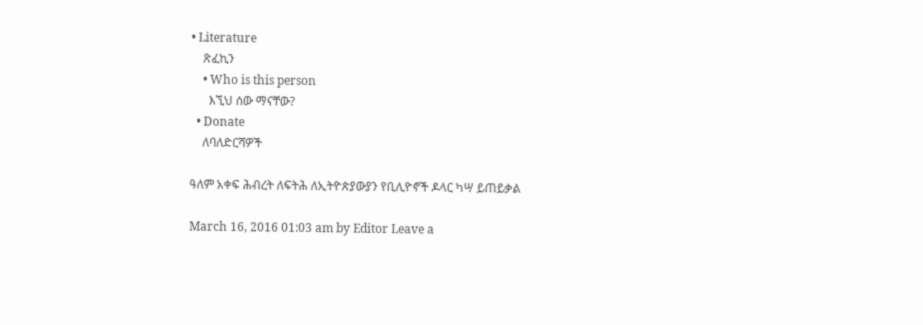• Literature
    ጽፈኪን
    • Who is this person
      እኚህ ሰው ማናቸው?
  • Donate
    ለባለድርሻዎች

ዓለም አቀፍ ሕብረት ለፍትሕ ለኢትዮጵያውያን የቢሊዮኖች ዶላር ካሣ ይጠይቃል

March 16, 2016 01:03 am by Editor Leave a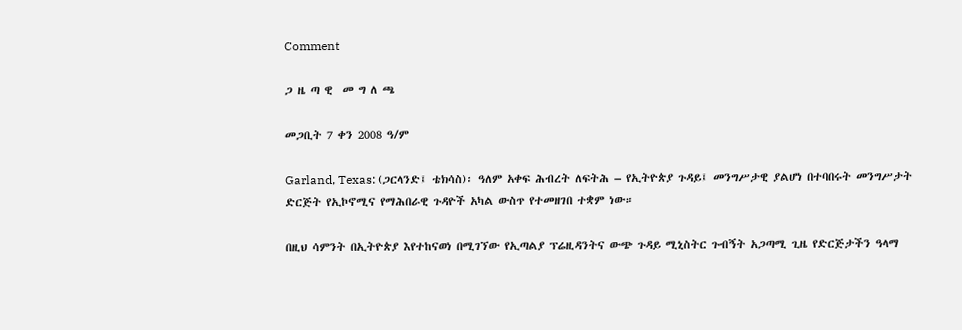Comment

ጋ ዜ ጣ ዊ  መ ግ ለ ጫ

መጋቢት 7 ቀን 2008 ዓ/ም

Garland, Texas: (ጋርላንድ፤ ቴክሳስ)፡ ዓለም አቀፍ ሕብረት ለፍትሕ – የኢትዮጵያ ጉዳይ፤ መንግሥታዊ ያልሆነ በተባበሩት መንግሥታት ድርጅት የኢኮኖሚና የማሕበራዊ ጉዳዮች አካል ውስጥ የተመዘገበ ተቋም ነው።

በዚህ ሳምንት በኢትዮጵያ እየተከናወነ በሚገኘው የኢጣልያ ፕሬዚዳንትና ውጭ ጉዳይ ሚኒስትር ጉብኝት አጋጣሚ ጊዜ የድርጅታችን ዓላማ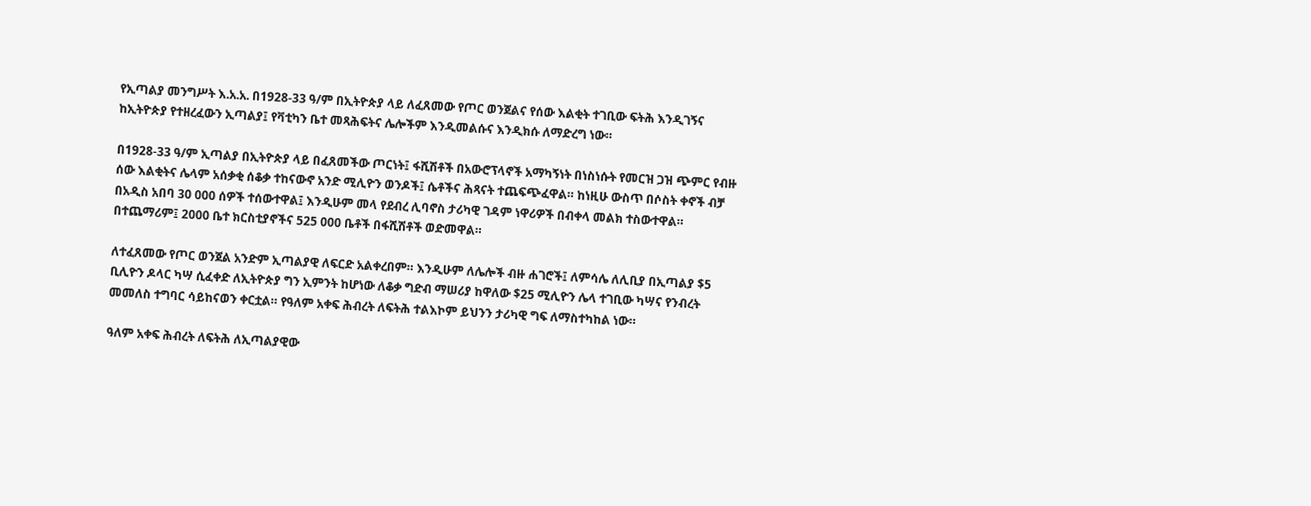የኢጣልያ መንግሥት እ.አ.አ. በ1928-33 ዓ/ም በኢትዮጵያ ላይ ለፈጸመው የጦር ወንጀልና የሰው እልቂት ተገቢው ፍትሕ እንዲገኝና ከኢትዮጵያ የተዘረፈውን ኢጣልያ፤ የቫቲካን ቤተ መጻሕፍትና ሌሎችም እንዲመልሱና እንዲክሱ ለማድረግ ነው።

በ1928-33 ዓ/ም ኢጣልያ በኢትዮጵያ ላይ በፈጸመችው ጦርነት፤ ፋሺሽቶች በአውሮፕላኖች አማካኝነት በነስነሱት የመርዝ ጋዝ ጭምር የብዙ ሰው እልቂትና ሌላም አሰቃቂ ሰቆቃ ተከናውኖ አንድ ሚሊዮን ወንዶች፤ ሴቶችና ሕጻናት ተጨፍጭፈዋል። ከነዚሁ ውስጥ በሶስት ቀኖች ብቻ በአዲስ አበባ 30 000 ሰዎች ተሰውተዋል፤ እንዲሁም መላ የደብረ ሊባኖስ ታሪካዊ ገዳም ነዋሪዎች በብቀላ መልክ ተስውተዋል። በተጨማሪም፤ 2000 ቤተ ክርስቲያኖችና 525 000 ቤቶች በፋሺሽቶች ወድመዋል።

ለተፈጸመው የጦር ወንጀል አንድም ኢጣልያዊ ለፍርድ አልቀረበም። እንዲሁም ለሌሎች ብዙ ሐገሮች፤ ለምሳሌ ለሊቢያ በኢጣልያ $5 ቢሊዮን ዶላር ካሣ ሲፈቀድ ለኢትዮጵያ ግን ኢምንት ከሆነው ለቆቃ ግድብ ማሠሪያ ከዋለው $25 ሚሊዮን ሌላ ተገቢው ካሣና የንብረት መመለስ ተግባር ሳይከናወን ቀርቷል። የዓለም አቀፍ ሕብረት ለፍትሕ ተልእኮም ይህንን ታሪካዊ ግፍ ለማስተካከል ነው።

ዓለም አቀፍ ሕብረት ለፍትሕ ለኢጣልያዊው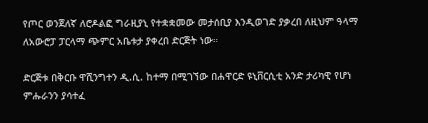የጦር ወንጀለኛ ለሮዶልፎ ግራዚያኒ የተቋቋመው መታሰቢያ እንዲወገድ ያቃረበ ለዚህም ዓላማ ለአውሮፓ ፓርላማ ጭምር አቤቱታ ያቀረበ ድርጅት ነው።

ድርጅቱ በቅርቡ ዋሺንግተን ዲ.ሲ. ከተማ በሚገኘው በሐዋርድ ዩኒቨርሲቲ አንድ ታሪካዊ የሆነ ምሑራንን ያሳተፈ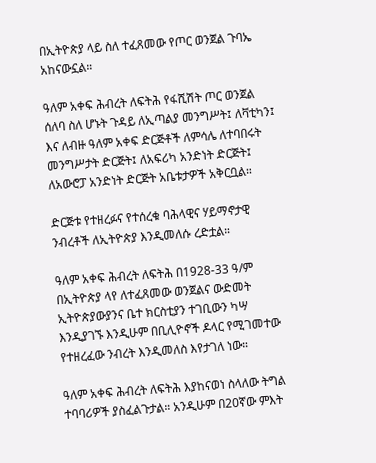በኢትዮጵያ ላይ ስለ ተፈጸመው የጦር ወንጀል ጉባኤ አከናውኗል።

ዓለም አቀፍ ሕብረት ለፍትሕ የፋሺሽት ጦር ወንጀል ሰለባ ስለ ሆኑት ጉዳይ ለኢጣልያ መንግሥት፤ ለቫቲካን፤ እና ለብዙ ዓለም አቀፍ ድርጅቶች ለምሳሌ ለተባበሩት መንግሥታት ድርጅት፤ ለአፍሪካ አንድነት ድርጅት፤ ለአውሮፓ አንድነት ድርጅት አቤቱታዎች አቅርቧል።

ድርጅቱ የተዘረፉና የተሰረቁ ባሕላዊና ሃይማኖታዊ ንብረቶች ለኢትዮጵያ እንዲመለሱ ረድቷል።

ዓለም አቀፍ ሕብረት ለፍትሕ በ1928-33 ዓ/ም በኢትዮጵያ ላየ ለተፈጸመው ወንጀልና ውድመት ኢትዮጵያውያንና ቤተ ክርስቲያን ተገቢውን ካሣ እንዲያገኙ እንዲሁም በቢሊዮኖች ዶላር የሚገመተው የተዘረፈው ንብረት እንዲመለስ እየታገለ ነው።

ዓለም አቀፍ ሕብረት ለፍትሕ እያከናወነ ስላለው ትግል ተባባሪዎች ያስፈልጉታል። አንዲሁም በ20ኛው ምእት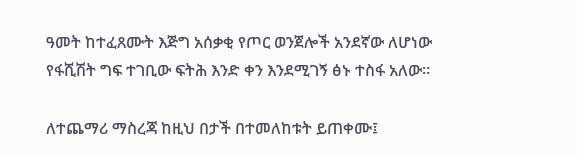ዓመት ከተፈጸሙት እጅግ አሰቃቂ የጦር ወንጀሎች አንደኛው ለሆነው የፋሺሽት ግፍ ተገቢው ፍትሕ እንድ ቀን እንደሚገኝ ፅኑ ተስፋ አለው።

ለተጨማሪ ማስረጃ ከዚህ በታች በተመለከቱት ይጠቀሙ፤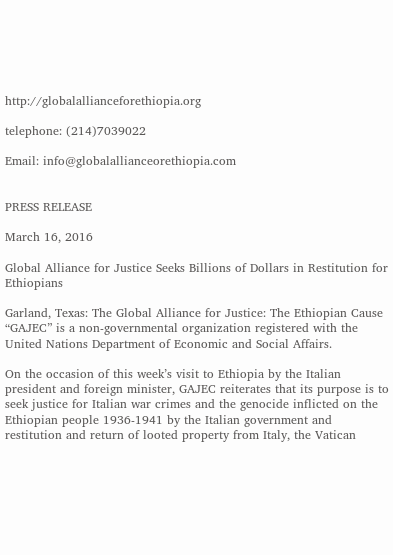http://globalallianceforethiopia.org

telephone: (214)7039022

Email: info@globalallianceorethiopia.com


PRESS RELEASE

March 16, 2016

Global Alliance for Justice Seeks Billions of Dollars in Restitution for Ethiopians

Garland, Texas: The Global Alliance for Justice: The Ethiopian Cause “GAJEC” is a non-governmental organization registered with the United Nations Department of Economic and Social Affairs.

On the occasion of this week’s visit to Ethiopia by the Italian president and foreign minister, GAJEC reiterates that its purpose is to seek justice for Italian war crimes and the genocide inflicted on the Ethiopian people 1936-1941 by the Italian government and restitution and return of looted property from Italy, the Vatican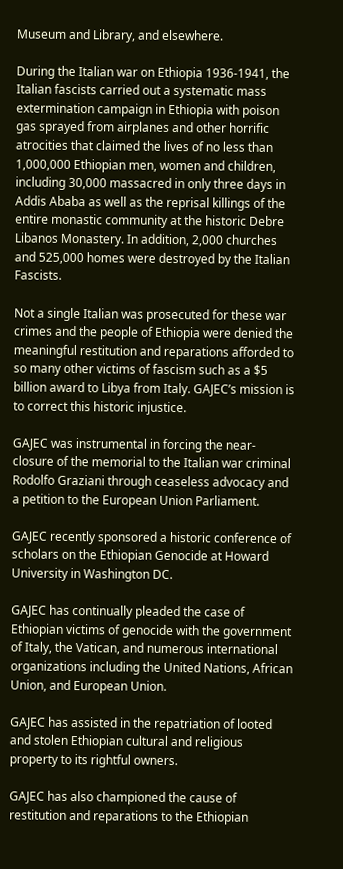Museum and Library, and elsewhere.

During the Italian war on Ethiopia 1936-1941, the Italian fascists carried out a systematic mass extermination campaign in Ethiopia with poison gas sprayed from airplanes and other horrific atrocities that claimed the lives of no less than 1,000,000 Ethiopian men, women and children, including 30,000 massacred in only three days in Addis Ababa as well as the reprisal killings of the entire monastic community at the historic Debre Libanos Monastery. In addition, 2,000 churches and 525,000 homes were destroyed by the Italian Fascists.

Not a single Italian was prosecuted for these war crimes and the people of Ethiopia were denied the meaningful restitution and reparations afforded to so many other victims of fascism such as a $5 billion award to Libya from Italy. GAJEC’s mission is to correct this historic injustice.

GAJEC was instrumental in forcing the near-closure of the memorial to the Italian war criminal Rodolfo Graziani through ceaseless advocacy and a petition to the European Union Parliament.

GAJEC recently sponsored a historic conference of scholars on the Ethiopian Genocide at Howard University in Washington DC.

GAJEC has continually pleaded the case of Ethiopian victims of genocide with the government of Italy, the Vatican, and numerous international organizations including the United Nations, African Union, and European Union.

GAJEC has assisted in the repatriation of looted and stolen Ethiopian cultural and religious property to its rightful owners.

GAJEC has also championed the cause of restitution and reparations to the Ethiopian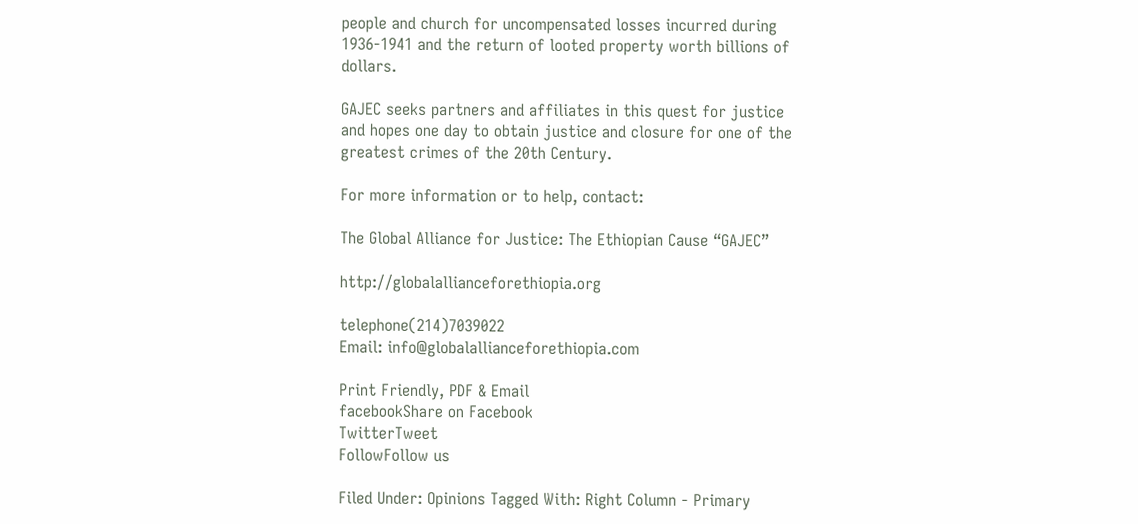people and church for uncompensated losses incurred during 1936-1941 and the return of looted property worth billions of dollars.

GAJEC seeks partners and affiliates in this quest for justice and hopes one day to obtain justice and closure for one of the greatest crimes of the 20th Century.

For more information or to help, contact:

The Global Alliance for Justice: The Ethiopian Cause “GAJEC”

http://globalallianceforethiopia.org

telephone(214)7039022
Email: info@globalallianceforethiopia.com

Print Friendly, PDF & Email
facebookShare on Facebook
TwitterTweet
FollowFollow us

Filed Under: Opinions Tagged With: Right Column - Primary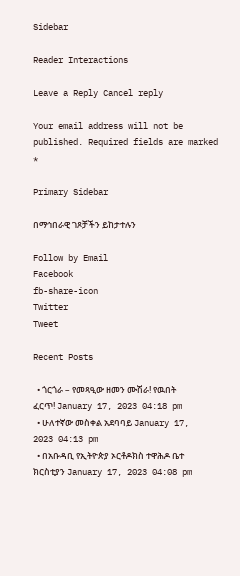Sidebar

Reader Interactions

Leave a Reply Cancel reply

Your email address will not be published. Required fields are marked *

Primary Sidebar

በማኅበራዊ ገጾቻችን ይከታተሉን

Follow by Email
Facebook
fb-share-icon
Twitter
Tweet

Recent Posts

  • ጎርጎራ – የመጻዒው ዘመን ሙሽራ! የዉበት ፈርጥ! January 17, 2023 04:18 pm
  • ሁለተኛው መስቀል አደባባይ January 17, 2023 04:13 pm
  • በአቡዳቢ የኢትዮጵያ ኦርቶዶክስ ተዋሕዶ ቤተ ክርስቲያን January 17, 2023 04:08 pm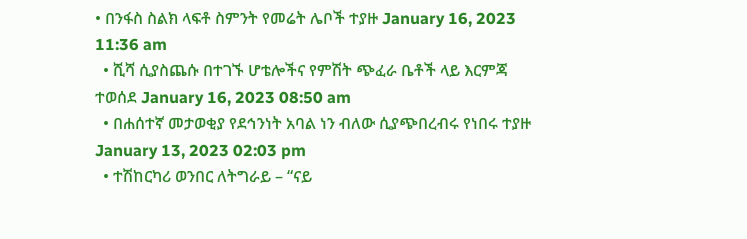• በንፋስ ስልክ ላፍቶ ስምንት የመሬት ሌቦች ተያዙ January 16, 2023 11:36 am
  • ሺሻ ሲያስጨሱ በተገኙ ሆቴሎችና የምሽት ጭፈራ ቤቶች ላይ እርምጃ ተወሰደ January 16, 2023 08:50 am
  • በሐሰተኛ መታወቂያ የደኅንነት አባል ነን ብለው ሲያጭበረብሩ የነበሩ ተያዙ January 13, 2023 02:03 pm
  • ተሽከርካሪ ወንበር ለትግራይ – “ናይ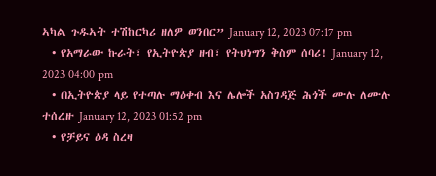ኣካል ጉዱኣት ተሽከርካሪ ዘለዎ ወንበር” January 12, 2023 07:17 pm
  • የአማራው ኩራት፣ የኢትዮጵያ ዘብ፣ የትህነግን ቅስም ሰባሪ! January 12, 2023 04:00 pm
  • በኢትዮጵያ ላይ የተጣሉ ማዕቀብ እና ሌሎች አስገዳጅ ሕጎች ሙሉ ለሙሉ ተሰረዙ January 12, 2023 01:52 pm
  • የቻይና ዕዳ ስረዛ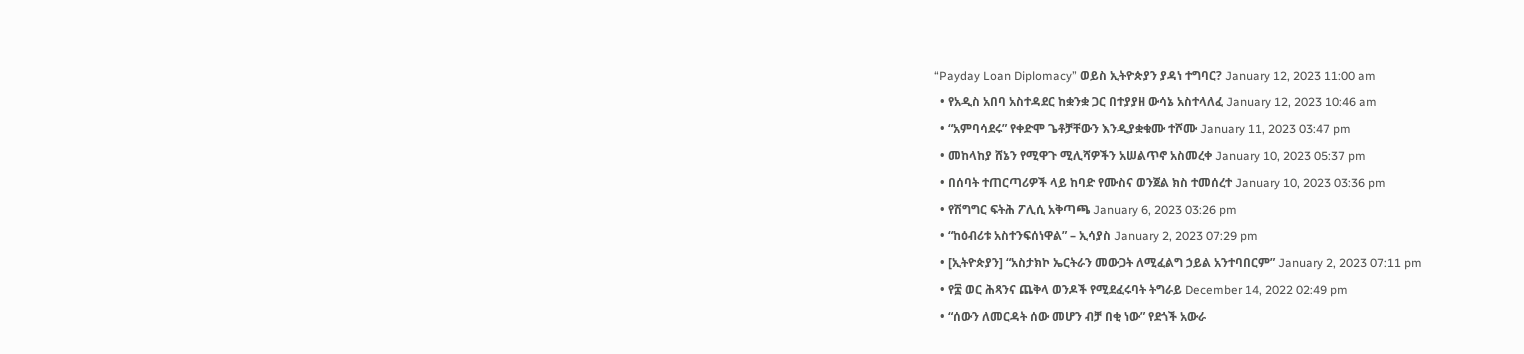“Payday Loan Diplomacy” ወይስ ኢትዮጵያን ያዳነ ተግባር? January 12, 2023 11:00 am
  • የአዲስ አበባ አስተዳደር ከቋንቋ ጋር በተያያዘ ውሳኔ አስተላለፈ January 12, 2023 10:46 am
  • “አምባሳደሩ” የቀድሞ ጌቶቻቸውን እንዲያቋቁሙ ተሾሙ January 11, 2023 03:47 pm
  • መከላከያ ሸኔን የሚዋጉ ሚሊሻዎችን አሠልጥኖ አስመረቀ January 10, 2023 05:37 pm
  • በሰባት ተጠርጣሪዎች ላይ ከባድ የሙስና ወንጀል ክስ ተመሰረተ January 10, 2023 03:36 pm
  • የሽግግር ፍትሕ ፖሊሲ አቅጣጫ January 6, 2023 03:26 pm
  • “ከዕብሪቱ አስተንፍሰነዋል” – ኢሳያስ January 2, 2023 07:29 pm
  • [ኢትዮጵያን] “አስታክኮ ኤርትራን መውጋት ለሚፈልግ ኃይል አንተባበርም” January 2, 2023 07:11 pm
  • የ፰ ወር ሕጻንና ጨቅላ ወንዶች የሚደፈሩባት ትግራይ December 14, 2022 02:49 pm
  • “ሰውን ለመርዳት ሰው መሆን ብቻ በቂ ነው” የደጎች አውራ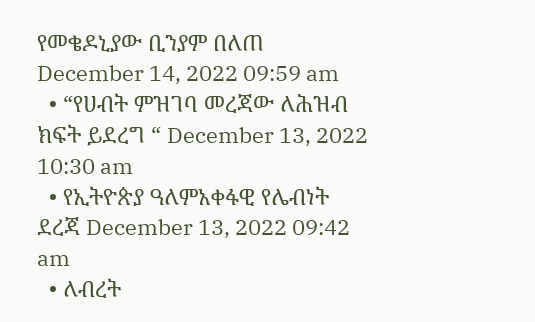የመቄዶኒያው ቢንያም በለጠ December 14, 2022 09:59 am
  • “የሀብት ምዝገባ መረጃው ለሕዝብ ክፍት ይደረግ “ December 13, 2022 10:30 am
  • የኢትዮጵያ ዓለምአቀፋዊ የሌብነት ደረጃ December 13, 2022 09:42 am
  • ለብረት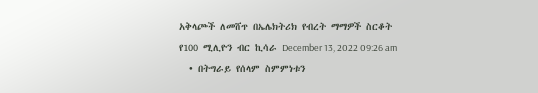አቅላጮች ለመሸጥ በኤሌክትሪክ የብረት ማማዎች ስርቆት የ100 ሚሊዮን ብር ኪሳራ December 13, 2022 09:26 am
  • በትግራይ የሰላም ስምምነቱን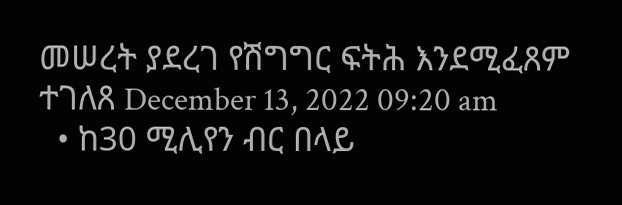መሠረት ያደረገ የሽግግር ፍትሕ እንደሚፈጸም ተገለጸ December 13, 2022 09:20 am
  • ከ30 ሚሊየን ብር በላይ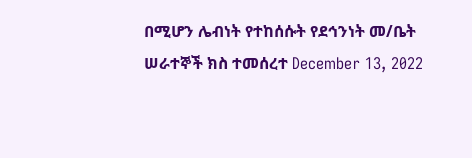በሚሆን ሌብነት የተከሰሱት የደኅንነት መ/ቤት ሠራተኞች ክስ ተመሰረተ December 13, 2022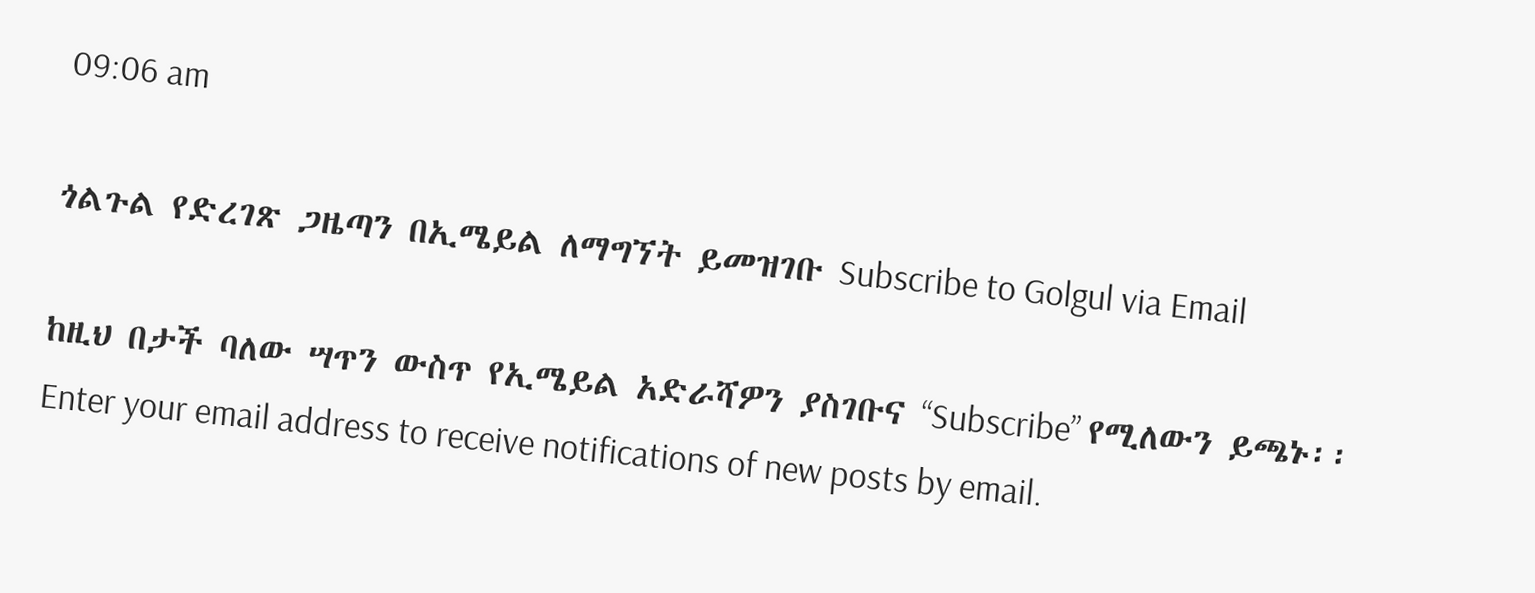09:06 am

ጎልጉል የድረገጽ ጋዜጣን በኢሜይል ለማግኘት ይመዝገቡ Subscribe to Golgul via Email

ከዚህ በታች ባለው ሣጥን ውስጥ የኢሜይል አድራሻዎን ያስገቡና “Subscribe” የሚለውን ይጫኑ፡፡
Enter your email address to receive notifications of new posts by email.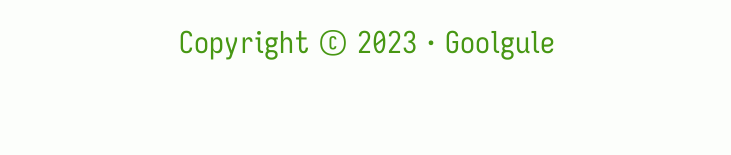Copyright © 2023 · Goolgule